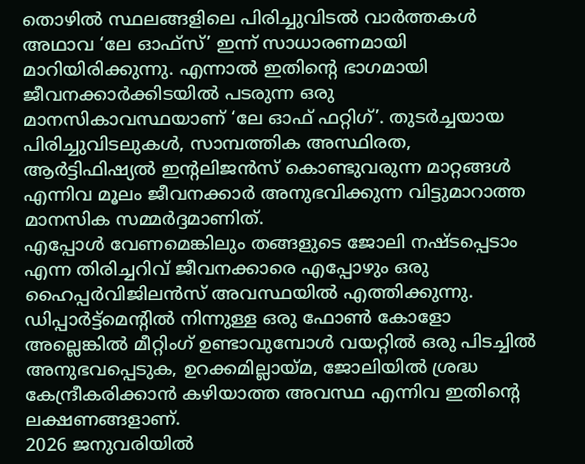തൊഴിൽ സ്ഥലങ്ങളിലെ പിരിച്ചുവിടൽ വാർത്തകൾ അഥാവ ‘ലേ ഓഫ്സ്’ ഇന്ന് സാധാരണമായി മാറിയിരിക്കുന്നു. എന്നാൽ ഇതിന്റെ ഭാഗമായി ജീവനക്കാർക്കിടയിൽ പടരുന്ന ഒരു മാനസികാവസ്ഥയാണ് ‘ലേ ഓഫ് ഫറ്റിഗ്’. തുടർച്ചയായ പിരിച്ചുവിടലുകൾ, സാമ്പത്തിക അസ്ഥിരത, ആർട്ടിഫിഷ്യൽ ഇന്റലിജൻസ് കൊണ്ടുവരുന്ന മാറ്റങ്ങൾ എന്നിവ മൂലം ജീവനക്കാർ അനുഭവിക്കുന്ന വിട്ടുമാറാത്ത മാനസിക സമ്മർദ്ദമാണിത്.
എപ്പോൾ വേണമെങ്കിലും തങ്ങളുടെ ജോലി നഷ്ടപ്പെടാം എന്ന തിരിച്ചറിവ് ജീവനക്കാരെ എപ്പോഴും ഒരു ഹൈപ്പർവിജിലൻസ് അവസ്ഥയിൽ എത്തിക്കുന്നു. ഡിപ്പാർട്ട്മെന്റിൽ നിന്നുള്ള ഒരു ഫോൺ കോളോ അല്ലെങ്കിൽ മീറ്റിംഗ് ഉണ്ടാവുമ്പോൾ വയറ്റിൽ ഒരു പിടച്ചിൽ അനുഭവപ്പെടുക, ഉറക്കമില്ലായ്മ, ജോലിയിൽ ശ്രദ്ധ കേന്ദ്രീകരിക്കാൻ കഴിയാത്ത അവസ്ഥ എന്നിവ ഇതിന്റെ ലക്ഷണങ്ങളാണ്.
2026 ജനുവരിയിൽ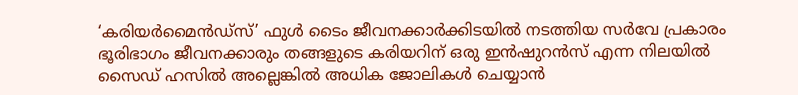‘കരിയർമൈൻഡ്സ്’ ഫുൾ ടൈം ജീവനക്കാർക്കിടയിൽ നടത്തിയ സർവേ പ്രകാരം ഭൂരിഭാഗം ജീവനക്കാരും തങ്ങളുടെ കരിയറിന് ഒരു ഇൻഷുറൻസ് എന്ന നിലയിൽ സൈഡ് ഹസിൽ അല്ലെങ്കിൽ അധിക ജോലികൾ ചെയ്യാൻ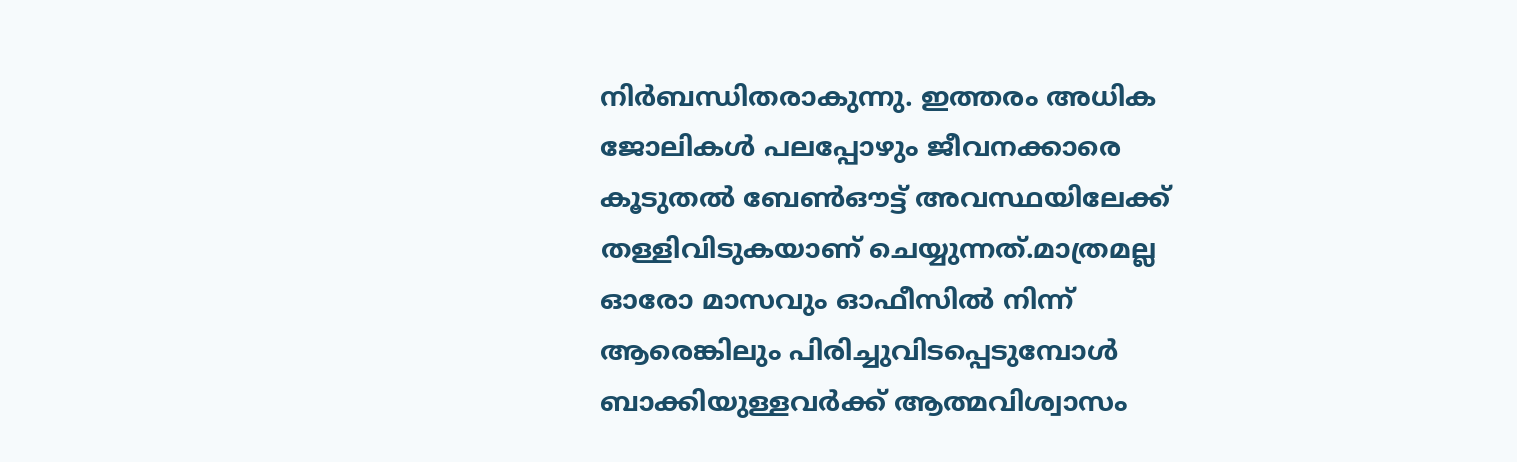നിർബന്ധിതരാകുന്നു. ഇത്തരം അധിക ജോലികൾ പലപ്പോഴും ജീവനക്കാരെ കൂടുതൽ ബേൺഔട്ട് അവസ്ഥയിലേക്ക് തള്ളിവിടുകയാണ് ചെയ്യുന്നത്.മാത്രമല്ല ഓരോ മാസവും ഓഫീസിൽ നിന്ന് ആരെങ്കിലും പിരിച്ചുവിടപ്പെടുമ്പോൾ ബാക്കിയുള്ളവർക്ക് ആത്മവിശ്വാസം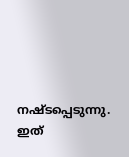നഷ്ടപ്പെടുന്നു. ഇത്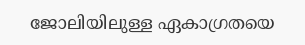ജോലിയിലുള്ള ഏകാഗ്രതയെ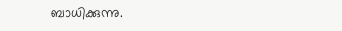ബാധിക്കുന്നു.